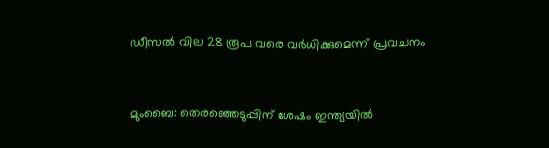ഡീസല്‍ വില 28 രൂപ വരെ വര്‍ധിക്കുമെന്ന് പ്രവചനം


മുംബൈ: തെരഞ്ഞെടുപ്പിന് ശേഷം ഇന്ത്യയില്‍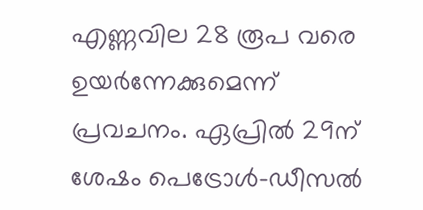എണ്ണവില 28 രൂപ വരെ ഉയര്‍ന്നേക്കുമെന്ന് പ്രവചനം. ഏപ്രില്‍ 29ന് ശേഷം പെട്രോള്‍-ഡീസല്‍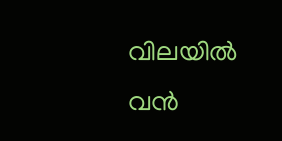വിലയില്‍ വന്‍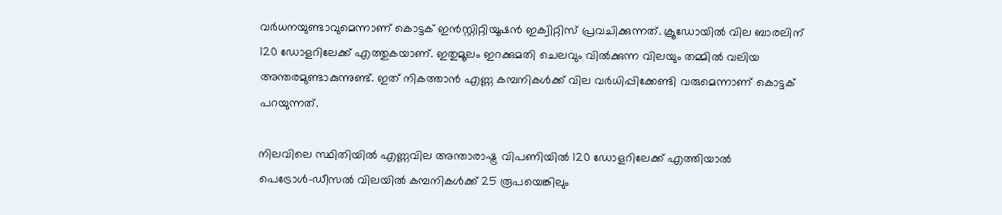വര്‍ധനയുണ്ടാവുമെന്നാണ് കൊട്ടക് ഇന്‍സ്റ്റിറ്റിയൂഷന്‍ ഇക്വിറ്റിസ് പ്രവചിക്കുന്നത്. ക്രൂഡോയില്‍ വില ബാരലിന് 120 ഡോളറിലേക്ക് എത്തുകയാണ്. ഇതുമൂലം ഇറക്കുമതി ചെലവും വില്‍ക്കുന്ന വിലയും തമ്മില്‍ വലിയ അന്തരമുണ്ടാകുന്നുണ്ട്. ഇത് നികത്താന്‍ എണ്ണ കമ്പനികള്‍ക്ക് വില വര്‍ധിപ്പിക്കേണ്ടി വരുമെന്നാണ് കൊട്ടക് പറയുന്നത്.

നിലവിലെ സ്ഥിതിയില്‍ എണ്ണവില അന്താരാഷ്ട്ര വിപണിയില്‍ 120 ഡോളറിലേക്ക് എത്തിയാല്‍ പെട്രോള്‍-ഡീസല്‍ വിലയില്‍ കമ്പനികള്‍ക്ക് 25 രൂപയെങ്കിലും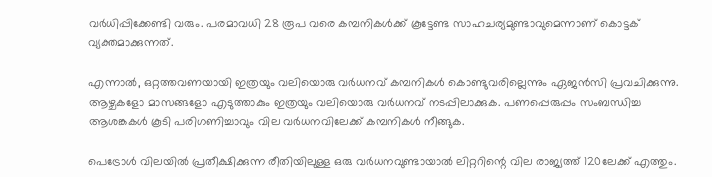വര്‍ധിപ്പിക്കേണ്ടി വരും. പരമാവധി 28 രൂപ വരെ കമ്പനികള്‍ക്ക് കൂട്ടേണ്ട സാഹചര്യമുണ്ടാവുമെന്നാണ് കൊട്ടക് വ്യക്തമാക്കുന്നത്.

എന്നാല്‍, ഒറ്റത്തവണയായി ഇത്രയും വലിയൊരു വര്‍ധനവ് കമ്പനികള്‍ കൊണ്ടുവരില്ലെന്നും ഏജന്‍സി പ്രവചിക്കുന്നു. ആഴ്ചകളോ മാസങ്ങളോ എടുത്താകും ഇത്രയും വലിയൊരു വര്‍ധനവ് നടപ്പിലാക്കുക. പണപ്പെരുപ്പം സംബന്ധിച്ച ആശങ്കകള്‍ കൂടി പരിഗണിച്ചാവും വില വര്‍ധനവിലേക്ക് കമ്പനികള്‍ നീങ്ങുക.

പെട്രോള്‍ വിലയില്‍ പ്രതീക്ഷിക്കുന്ന രീതിയിലുള്ള ഒരു വര്‍ധനവുണ്ടായാല്‍ ലിറ്ററിന്റെ വില രാജ്യത്ത് 120ലേക്ക് എത്തും.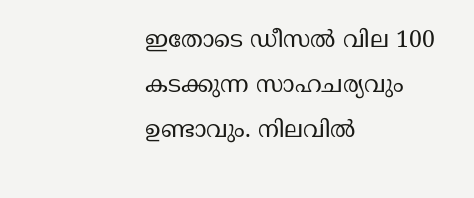ഇതോടെ ഡീസല്‍ വില 100 കടക്കുന്ന സാഹചര്യവും ഉണ്ടാവും. നിലവില്‍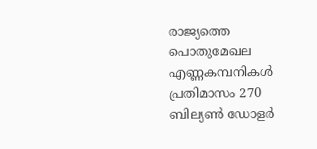രാജ്യത്തെ പൊതുമേഖല എണ്ണകമ്പനികള്‍ പ്രതിമാസം 270 ബില്യണ്‍ ഡോളര്‍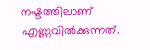നഷ്ടത്തിലാണ് എണ്ണവില്‍ക്കുന്നത്.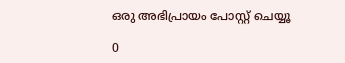ഒരു അഭിപ്രായം പോസ്റ്റ് ചെയ്യൂ

0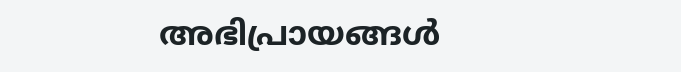അഭിപ്രായങ്ങള്‍